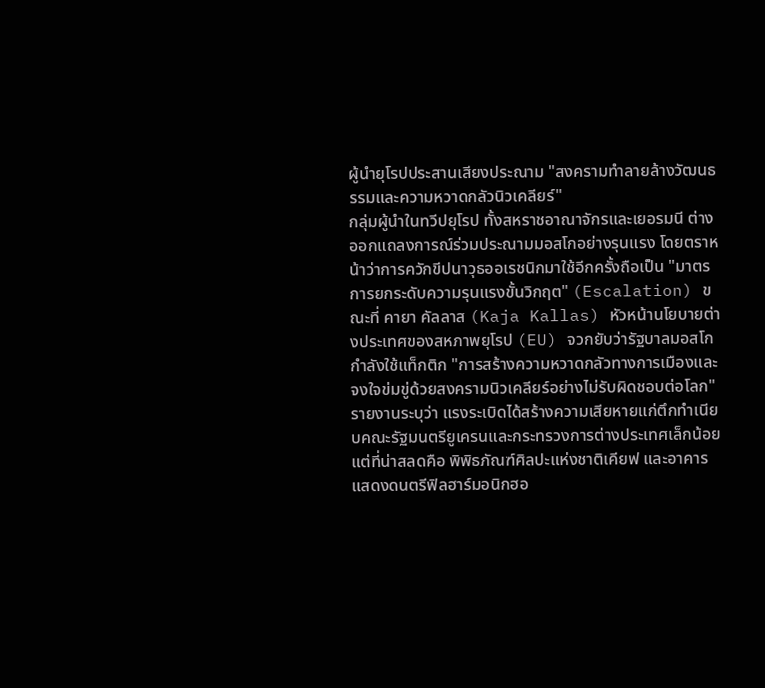ผู้นำยุโรปประสานเสียงประณาม "สงครามทำลายล้างวัฒนธรรมและความหวาดกลัวนิวเคลียร์"
กลุ่มผู้นำในทวีปยุโรป ทั้งสหราชอาณาจักรและเยอรมนี ต่างออกแถลงการณ์ร่วมประณามมอสโกอย่างรุนแรง โดยตราหน้าว่าการควักขีปนาวุธออเรชนิกมาใช้อีกครั้งถือเป็น "มาตรการยกระดับความรุนแรงขั้นวิกฤต" (Escalation) ขณะที่ คายา คัลลาส (Kaja Kallas) หัวหน้านโยบายต่างประเทศของสหภาพยุโรป (EU) จวกยับว่ารัฐบาลมอสโกกำลังใช้แท็กติก "การสร้างความหวาดกลัวทางการเมืองและจงใจข่มขู่ด้วยสงครามนิวเคลียร์อย่างไม่รับผิดชอบต่อโลก"
รายงานระบุว่า แรงระเบิดได้สร้างความเสียหายแก่ตึกทำเนียบคณะรัฐมนตรียูเครนและกระทรวงการต่างประเทศเล็กน้อย แต่ที่น่าสลดคือ พิพิธภัณฑ์ศิลปะแห่งชาติเคียฟ และอาคารแสดงดนตรีฟิลฮาร์มอนิกฮอ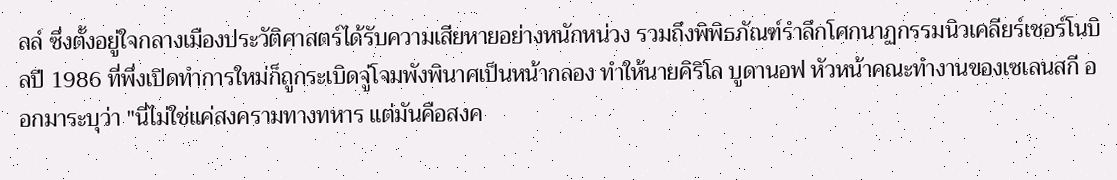ลล์ ซึ่งตั้งอยู่ใจกลางเมืองประวัติศาสตร์ได้รับความเสียหายอย่างหนักหน่วง รวมถึงพิพิธภัณฑ์รำลึกโศกนาฏกรรมนิวเคลียร์เชอร์โนบิลปี 1986 ที่พึ่งเปิดทำการใหม่ก็ถูกระเบิดจู่โจมพังพินาศเป็นหน้ากลอง ทำให้นายคิริโล บูดานอฟ หัวหน้าคณะทำงานของเซเลนสกี ออกมาระบุว่า "นี่ไม่ใช่แค่สงครามทางทหาร แต่มันคือสงค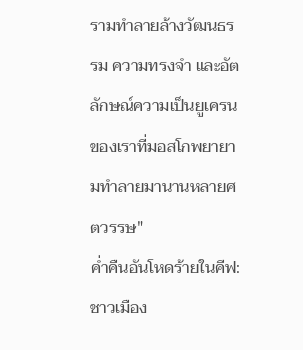รามทำลายล้างวัฒนธรรม ความทรงจำ และอัตลักษณ์ความเป็นยูเครนของเราที่มอสโกพยายามทำลายมานานหลายศตวรรษ"
ค่ำคืนอันโหดร้ายในคีฟ: ชาวเมือง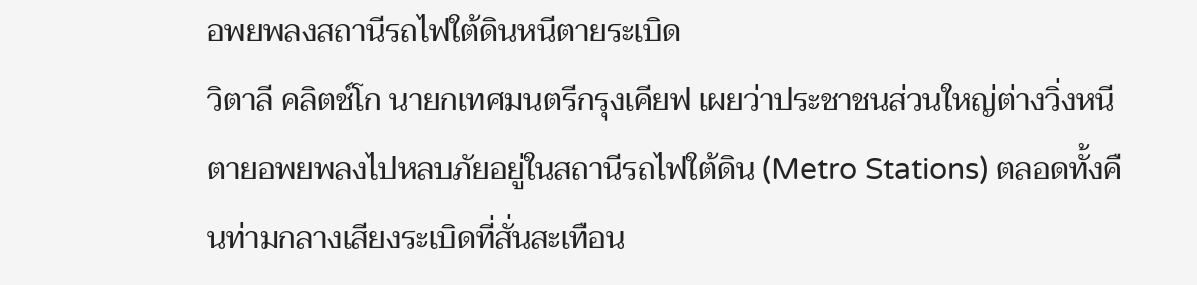อพยพลงสถานีรถไฟใต้ดินหนีตายระเบิด
วิตาลี คลิตช์โก นายกเทศมนตรีกรุงเคียฟ เผยว่าประชาชนส่วนใหญ่ต่างวิ่งหนีตายอพยพลงไปหลบภัยอยู่ในสถานีรถไฟใต้ดิน (Metro Stations) ตลอดทั้งคืนท่ามกลางเสียงระเบิดที่สั่นสะเทือน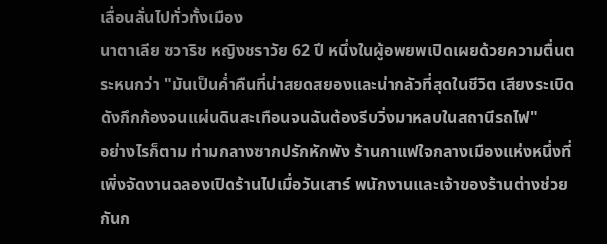เลื่อนลั่นไปทั่วทั้งเมือง
นาตาเลีย ซวาริช หญิงชราวัย 62 ปี หนึ่งในผู้อพยพเปิดเผยด้วยความตื่นตระหนกว่า "มันเป็นค่ำคืนที่น่าสยดสยองและน่ากลัวที่สุดในชีวิต เสียงระเบิดดังกึกก้องจนแผ่นดินสะเทือนจนฉันต้องรีบวิ่งมาหลบในสถานีรถไฟ"
อย่างไรก็ตาม ท่ามกลางซากปรักหักพัง ร้านกาแฟใจกลางเมืองแห่งหนึ่งที่เพิ่งจัดงานฉลองเปิดร้านไปเมื่อวันเสาร์ พนักงานและเจ้าของร้านต่างช่วยกันก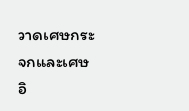วาดเศษกระจกและเศษอิ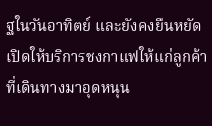ฐในวันอาทิตย์ และยังคงยืนหยัดเปิดให้บริการชงกาแฟให้แก่ลูกค้าที่เดินทางมาอุดหนุน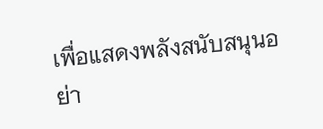เพื่อแสดงพลังสนับสนุนอย่า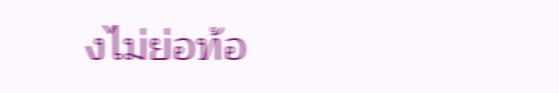งไม่ย่อท้อ